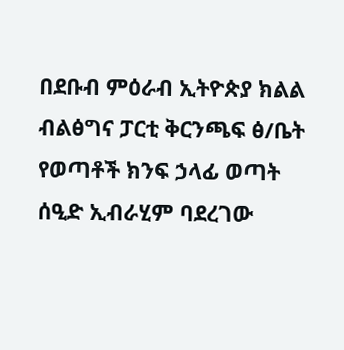በደቡብ ምዕራብ ኢትዮጵያ ክልል ብልፅግና ፓርቲ ቅርንጫፍ ፅ/ቤት የወጣቶች ክንፍ ኃላፊ ወጣት ሰዒድ ኢብራሂም ባደረገው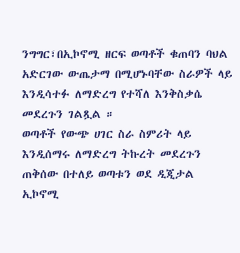ንግግር፣በኢኮኖሚ ዘርፍ ወጣቶች ቁጠባን ባህል አድርገው ውጤታማ በሚሆኑባቸው ስራዎች ላይ እንዲሳተፉ ለማድረግ የተሻለ እንቅስቃሴ መደረጉን ገልጿል ።
ወጣቶች የውጭ ሀገር ስራ ስምሪት ላይ እንዲሰማሩ ለማድረግ ትኩረት መደረጉን ጠቅሰው በተለይ ወጣቱን ወደ ዲጂታል ኢኮኖሚ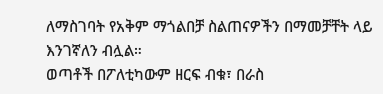ለማስገባት የአቅም ማጎልበቻ ስልጠናዎችን በማመቻቸት ላይ እንገኛለን ብሏል።
ወጣቶች በፖለቲካውም ዘርፍ ብቁ፣ በራስ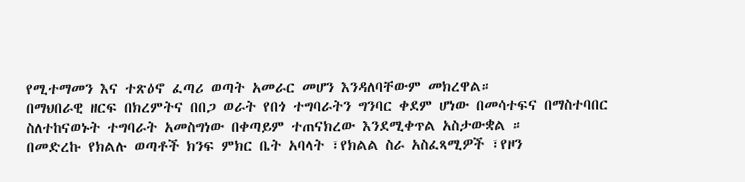የሚተማመን እና ተጽዕኖ ፈጣሪ ወጣት አመራር መሆን እንዳለባቸውም መክረዋል።
በማህበራዊ ዘርፍ በክረምትና በበጋ ወራት የበጎ ተግባራትን ግንባር ቀደም ሆነው በመሳተፍና በማስተባበር ስለተከናወኑት ተግባራት አመስግነው በቀጣይም ተጠናክረው እንደሚቀጥል አስታውቋል ።
በመድረኩ የክልሉ ወጣቶች ክንፍ ምክር ቤት አባላት ፣የክልል ስራ አስፈጻሚዎች ፣የዞን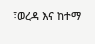፣ወረዳ እና ከተማ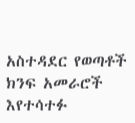አስተዳደር የወጣቶች ክንፍ አመራሮች እየተሳተፉ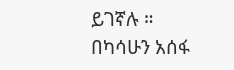ይገኛሉ ።
በካሳሁን አሰፋ